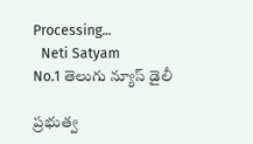Processing...
  Neti Satyam
No.1 తెలుగు న్యూస్ డైలీ

ప్రభుత్వ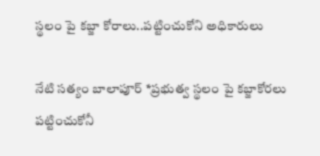స్థలం పై కబ్జా కోరాలు..పట్టించుకోని అధికారులు

నేటి సత్యం బాలాపూర్ *ప్రభుత్వ స్థలం పై కబ్జాకోరలు పట్టించుకోనీ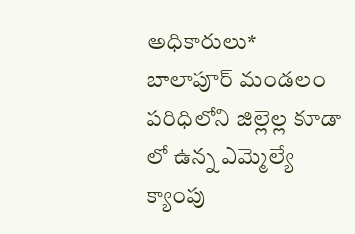అధికారులు* బాలాపూర్ మండలం పరిధిలోని జిల్లెల్ల కూడా లో ఉన్న ఎమ్మెల్యే క్యాంపు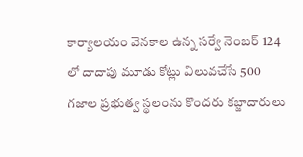కార్యాలయం వెనకాల ఉన్న సర్వే నెంబర్ 124 లో దాదాపు మూడు కోట్లు విలువచేసే 500 గజాల ప్రభుత్వ స్థలంను కొందరు కబ్జాదారులు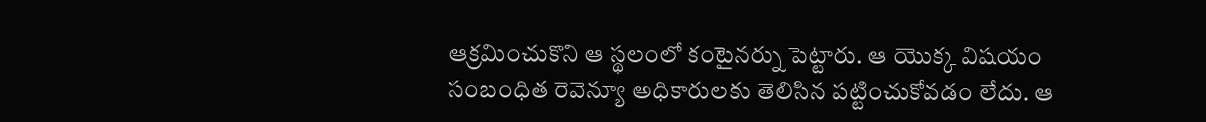ఆక్రమించుకొని ఆ స్థలంలో కంటైనర్ను పెట్టారు. ఆ యొక్క విషయం సంబంధిత రెవెన్యూ అధికారులకు తెలిసిన పట్టించుకోవడం లేదు. ఆ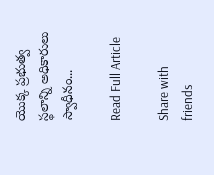యొక్క ప్రభుత్వ స్థలాన్ని అధికారులు స్వాధీనం...

Read Full Article

Share with friends